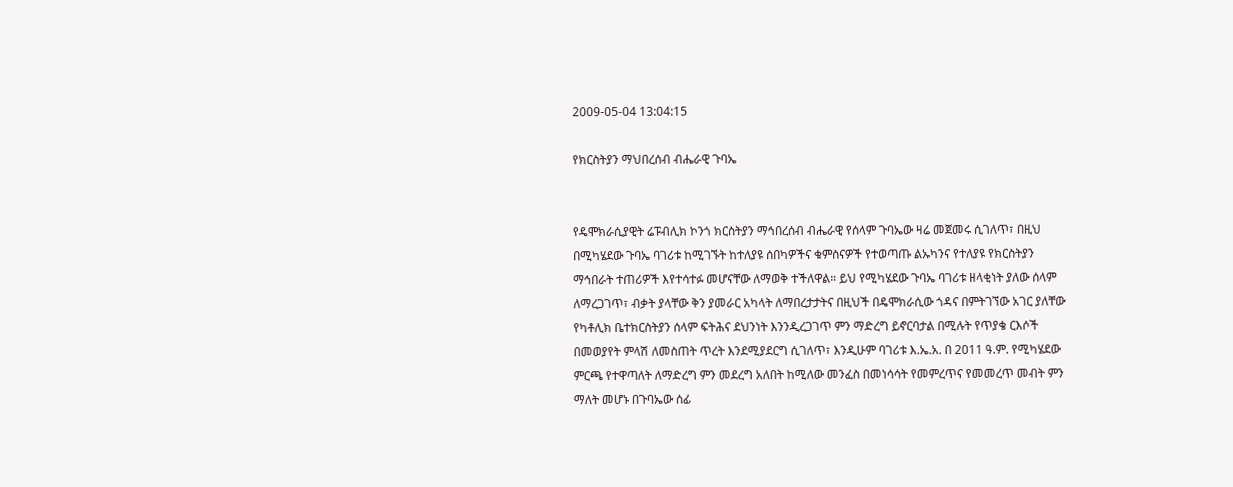2009-05-04 13:04:15

የክርስትያን ማህበረሰብ ብሔራዊ ጉባኤ


የዴሞክራሲያዊት ሬፑብሊክ ኮንጎ ክርስትያን ማኅበረሰብ ብሔራዊ የሰላም ጉባኤው ዛሬ መጀመሩ ሲገለጥ፣ በዚህ በሚካሄደው ጉባኤ ባገሪቱ ከሚገኙት ከተለያዩ ሰበካዎችና ቁምስናዎች የተወጣጡ ልኡካንና የተለያዩ የክርስትያን ማኅበራት ተጠሪዎች እየተሳተፉ መሆናቸው ለማወቅ ተችለዋል። ይህ የሚካሄደው ጉባኤ ባገሪቱ ዘላቂነት ያለው ሰላም ለማረጋገጥ፣ ብቃት ያላቸው ቅን ያመራር አካላት ለማበረታታትና በዚህች በዴሞክራሲው ጎዳና በምትገኘው አገር ያለቸው የካቶሊክ ቤተክርስትያን ሰላም ፍትሕና ደህንነት እንንዲረጋገጥ ምን ማድረግ ይኖርባታል በሚሉት የጥያቄ ርእሶች በመወያየት ምላሽ ለመስጠት ጥረት እንደሚያደርግ ሲገለጥ፣ እንዲሁም ባገሪቱ እ.ኤ.አ. በ 2011 ዓ.ም. የሚካሄደው ምርጫ የተዋጣለት ለማድረግ ምን መደረግ አለበት ከሚለው መንፈስ በመነሳሳት የመምረጥና የመመረጥ መብት ምን ማለት መሆኑ በጉባኤው ሰፊ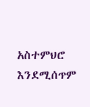አስተምህሮ እንደሚሰጥም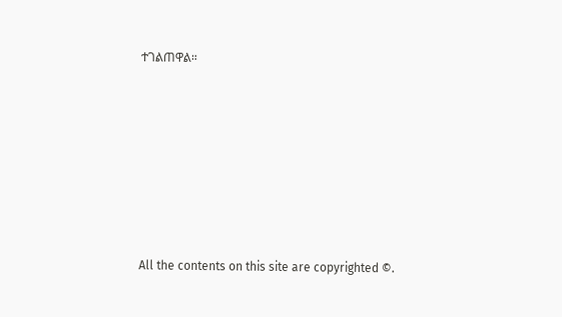ተገልጠዋል።








All the contents on this site are copyrighted ©.